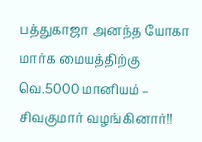பத்துகாஜா அனந்த யோகா மார்க மையத்திற்கு வெ.5000 மானியம் – சிவகுமார் வழங்கினார்!!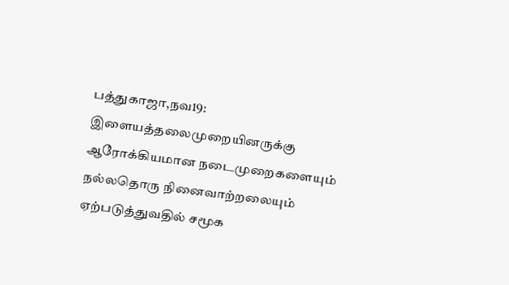பத்துகாஜா,நவ19: இளையத்தலைமுறையினருக்கு ஆரோக்கியமான நடைமுறைகளையும் நல்லதொரு நினைவாற்றலையும் ஏற்படுத்துவதில் சமூக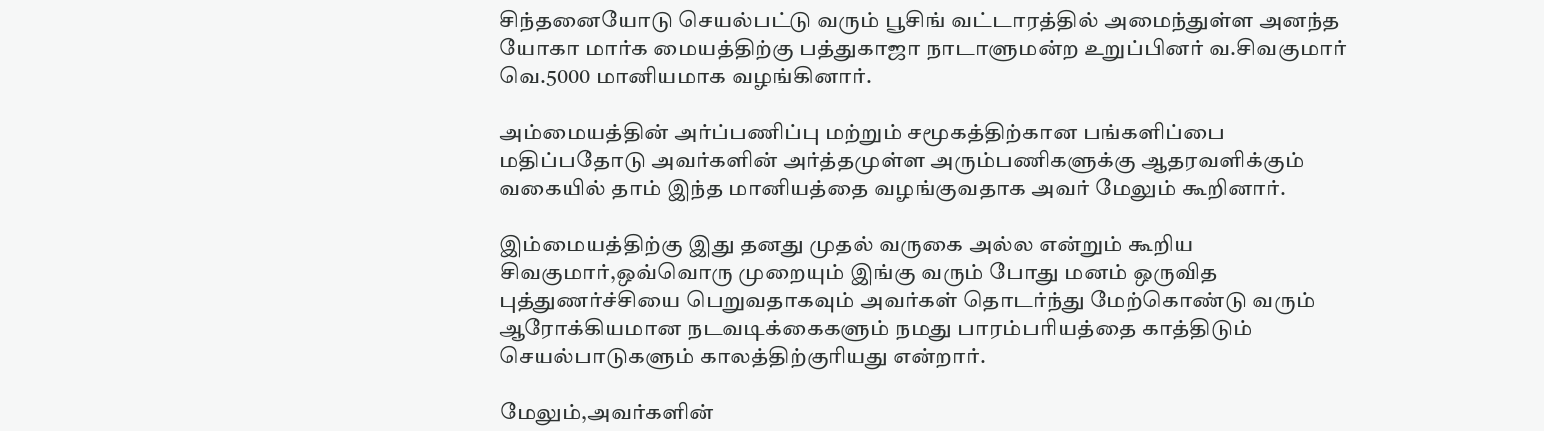சிந்தனையோடு செயல்பட்டு வரும் பூசிங் வட்டாரத்தில் அமைந்துள்ள அனந்த யோகா மார்க மையத்திற்கு பத்துகாஜா நாடாளுமன்ற உறுப்பினர் வ.சிவகுமார் வெ.5000 மானியமாக வழங்கினார்.

அம்மையத்தின் அர்ப்பணிப்பு மற்றும் சமூகத்திற்கான பங்களிப்பை மதிப்பதோடு அவர்களின் அர்த்தமுள்ள அரும்பணிகளுக்கு ஆதரவளிக்கும் வகையில் தாம் இந்த மானியத்தை வழங்குவதாக அவர் மேலும் கூறினார்.

இம்மையத்திற்கு இது தனது முதல் வருகை அல்ல என்றும் கூறிய சிவகுமார்,ஒவ்வொரு முறையும் இங்கு வரும் போது மனம் ஒருவித புத்துணர்ச்சியை பெறுவதாகவும் அவர்கள் தொடர்ந்து மேற்கொண்டு வரும் ஆரோக்கியமான நடவடிக்கைகளும் நமது பாரம்பரியத்தை காத்திடும் செயல்பாடுகளும் காலத்திற்குரியது என்றார்.

மேலும்,அவர்களின்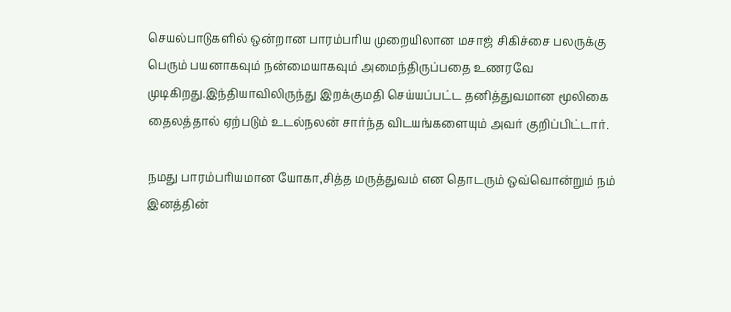செயல்பாடுகளில் ஒன்றான பாரம்பரிய முறையிலான மசாஜ் சிகிச்சை பலருக்கு பெரும் பயனாகவும் நன்மையாகவும் அமைந்திருப்பதை உணரவே முடிகிறது.இந்தியாவிலிருந்து இறக்குமதி செய்யப்பட்ட தனித்துவமான மூலிகை தைலத்தால் ஏற்படும் உடல்நலன் சார்ந்த விடயங்களையும் அவர் குறிப்பிட்டார்.

நமது பாரம்பரியமான யோகா,சித்த மருத்துவம் என தொடரும் ஒவ்வொன்றும் நம் இனத்தின்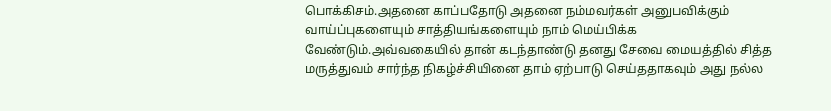பொக்கிசம்.அதனை காப்பதோடு அதனை நம்மவர்கள் அனுபவிக்கும் வாய்ப்புகளையும் சாத்தியங்களையும் நாம் மெய்பிக்க வேண்டும்.அவ்வகையில் தான் கடந்தாண்டு தனது சேவை மையத்தில் சித்த மருத்துவம் சார்ந்த நிகழ்ச்சியினை தாம் ஏற்பாடு செய்ததாகவும் அது நல்ல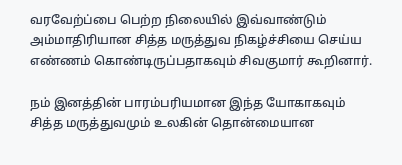வரவேற்ப்பை பெற்ற நிலையில் இவ்வாண்டும் அம்மாதிரியான சித்த மருத்துவ நிகழ்ச்சியை செய்ய எண்ணம் கொண்டிருப்பதாகவும் சிவகுமார் கூறினார்.

நம் இனத்தின் பாரம்பரியமான இந்த யோகாகவும் சித்த மருத்துவமும் உலகின் தொன்மையான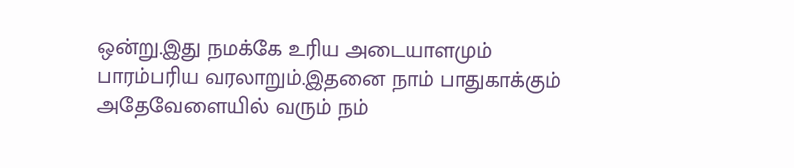ஒன்று.இது நமக்கே உரிய அடையாளமும் பாரம்பரிய வரலாறும்.இதனை நாம் பாதுகாக்கும் அதேவேளையில் வரும் நம்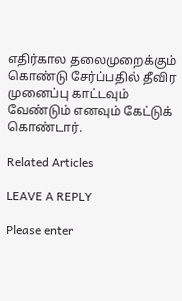எதிர்கால தலைமுறைக்கும் கொண்டு சேர்ப்பதில் தீவிர முனைப்பு காட்டவும் வேண்டும் எனவும் கேட்டுக் கொண்டார்.

Related Articles

LEAVE A REPLY

Please enter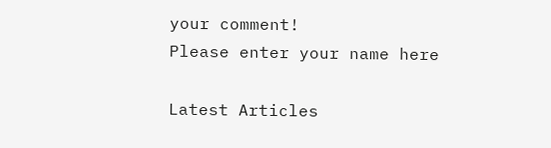your comment!
Please enter your name here

Latest Articles